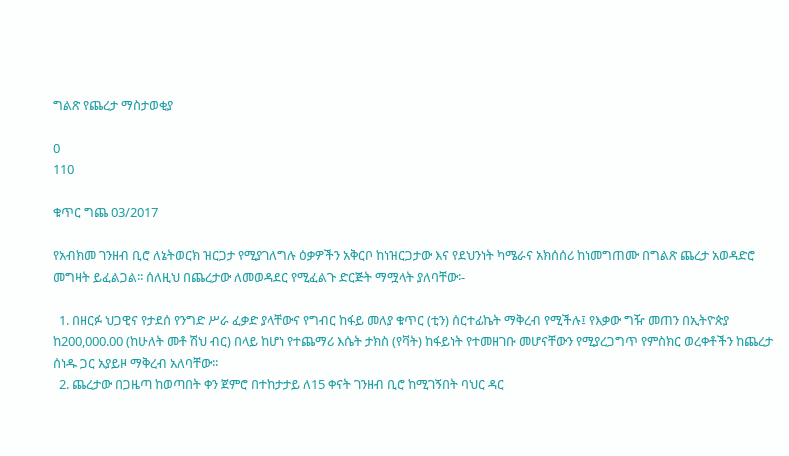ግልጽ የጨረታ ማስታወቂያ

0
110

ቁጥር ግጨ 03/2017

የአብክመ ገንዘብ ቢሮ ለኔትወርክ ዝርጋታ የሚያገለግሉ ዕቃዎችን አቅርቦ ከነዝርጋታው እና የደህንነት ካሜራና አክሰሰሪ ከነመግጠሙ በግልጽ ጨረታ አወዳድሮ መግዛት ይፈልጋል፡፡ ሰለዚህ በጨረታው ለመወዳደር የሚፈልጉ ድርጅት ማሟላት ያለባቸው፡-

  1. በዘርፉ ህጋዊና የታደሰ የንግድ ሥራ ፈቃድ ያላቸውና የግብር ከፋይ መለያ ቁጥር (ቲን) ሰርተፊኬት ማቅረብ የሚችሉ፤ የእቃው ግዥ መጠን በኢትዮጵያ ከ200,000.00 (ከሁለት መቶ ሽህ ብር) በላይ ከሆነ የተጨማሪ እሴት ታክስ (የቫት) ከፋይነት የተመዘገቡ መሆናቸውን የሚያረጋግጥ የምስክር ወረቀቶችን ከጨረታ ሰነዱ ጋር አያይዞ ማቅረብ አለባቸው፡፡
  2. ጨረታው በጋዜጣ ከወጣበት ቀን ጀምሮ በተከታታይ ለ15 ቀናት ገንዘብ ቢሮ ከሚገኝበት ባህር ዳር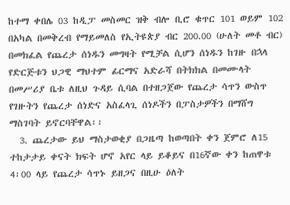ከተማ ቀበሌ 03 ከዲፓ መስመር ዝቅ ብሎ ቢሮ ቁጥር 101 ወይም 102 በአካል በመቅረብ የማይመለስ የኢትዩጵያ ብር 200.00 (ሁለት መቶ ብር) በመክፈል የጨረታ ሰነዱን መግዛት የሚቻል ሲሆን ሰነዱን ከገዙ በኋላ የድርጅቱን ህጋዊ ማህተም ፊርማና አድራሻ በትክክል በመሙላት በመሥሪያ ቤቱ ለዚህ ጉዳይ ሲባል በተዘጋጀው የጨረታ ሳጥን ውስጥ የገዙትን የጨረታ ሰነድና አስፈላጊ ሰነዶችን በፓስታዎችን በማሸግ ማስገባት ይኖርባቸዋል፡፡
  3. ጨረታው ይህ ማስታወቂያ በጋዜጣ ከወጣበት ቀን ጀምሮ ለ15 ተከታታይ ቀናት ክፍት ሆኖ አየር ላይ ይቆይና በ16ኛው ቀን ከጠዋቱ 4፡00 ላይ የጨረታ ሳጥኑ ይዘጋና በዚሁ ዕለት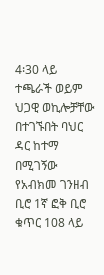4፡30 ላይ ተጫራች ወይም ህጋዊ ወኪሎቻቸው በተገኙበት ባህር ዳር ከተማ በሚገኝው የአብክመ ገንዘብ ቢሮ 1ኛ ፎቅ ቢሮ ቁጥር 108 ላይ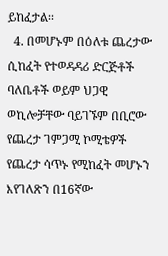ይከፈታል፡፡
  4. በመሆኑም በዕለቱ ጨረታው ሲከፈት የተወዳዳሪ ድርጅቶች ባለቤቶች ወይም ህጋዊ ወኪሎቻቸው ባይገኙም በቢሮው የጨረታ ገምጋሚ ኮሚቴዎች የጨረታ ሳጥኑ የሚከፈት መሆኑን እየገለጽን በ16ኛው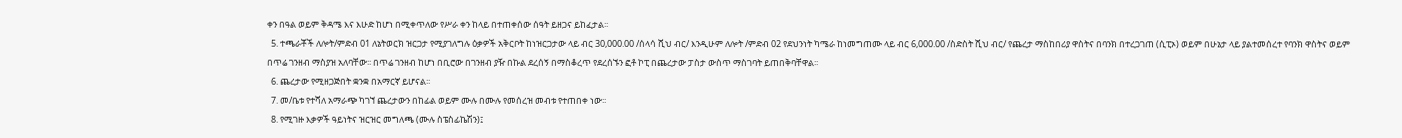ቀን በዓል ወይም ቅዳሜ እና እሁድ ከሆነ በሚቀጥለው የሥራ ቀን ከላይ በተጠቀሰው ሰዓት ይዘጋና ይከፈታል፡፡
  5. ተጫራቾች ለሎት/ምድብ 01 ለኔትወርክ ዝርጋታ የሚያገለግሉ ዕቃዎች አቅርቦት ከነዝርጋታው ላይ ብር 30,000.00 /ሰላሳ ሺህ ብር/ እንዲሁም ለሎት /ምድብ 02 የደህንነት ካሜራ ከነመግጠሙ ላይ ብር 6,000.00 /ስድስት ሺህ ብር/ የጨረታ ማስከበሪያ ዋስትና በባንክ በተረጋገጠ (ሲፒኦ) ወይም በሁኔታ ላይ ያልተመሰረተ የባንክ ዋስትና ወይም በጥሬ ገንዘብ ማስያዝ አለባቸው፡፡ በጥሬ ገንዘብ ከሆነ በቢሮው በገንዘብ ያዥ በኩል ደረሰኝ በማስቆረጥ የደረሰኙን ፎቶ ኮፒ በጨረታው ፓስታ ውስጥ ማስገባት ይጠበቅባቸዋል፡፡
  6. ጨረታው የሚዘጋጅበት ቋንቋ በአማርኛ ይሆናል፡፡
  7. መ/ቤቱ የተሻለ አማራጭ ካገኘ ጨረታውን በከፊል ወይም ሙሉ በሙሉ የመሰረዝ መብቱ የተጠበቀ ነው፡፡
  8. የሚገዙ እቃዎች ዓይነትና ዝርዝር መግለጫ (ሙሉ ስፔስፊኬሽን)፤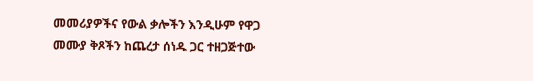መመሪያዎችና የውል ቃሎችን እንዲሁም የዋጋ መሙያ ቅጾችን ከጨረታ ሰነዱ ጋር ተዘጋጅተው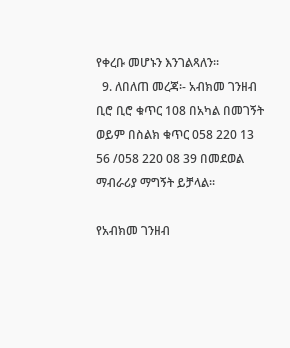የቀረቡ መሆኑን እንገልጻለን፡፡
  9. ለበለጠ መረጃ፡- አብክመ ገንዘብ ቢሮ ቢሮ ቁጥር 108 በአካል በመገኝት ወይም በስልክ ቁጥር 058 220 13 56 /058 220 08 39 በመደወል ማብራሪያ ማግኝት ይቻላል፡፡

የአብክመ ገንዘብ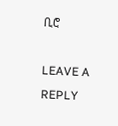ቢሮ

LEAVE A REPLY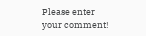Please enter your comment!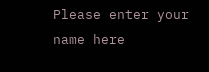Please enter your name here